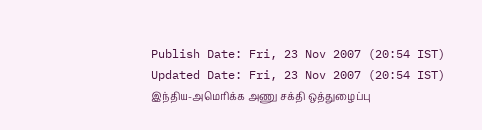Publish Date: Fri, 23 Nov 2007 (20:54 IST)
Updated Date: Fri, 23 Nov 2007 (20:54 IST)
இந்திய-அமெரிக்க அணு சக்தி ஒத்துழைப்பு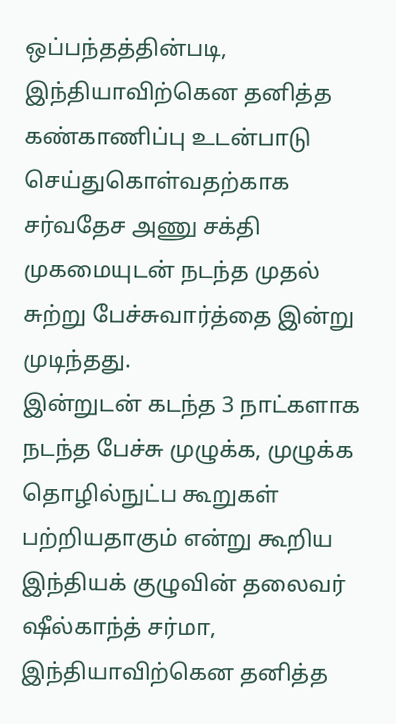ஒப்பந்தத்தின்படி, இந்தியாவிற்கென தனித்த கண்காணிப்பு உடன்பாடு செய்துகொள்வதற்காக சர்வதேச அணு சக்தி முகமையுடன் நடந்த முதல் சுற்று பேச்சுவார்த்தை இன்று முடிந்தது.
இன்றுடன் கடந்த 3 நாட்களாக நடந்த பேச்சு முழுக்க, முழுக்க தொழில்நுட்ப கூறுகள் பற்றியதாகும் என்று கூறிய இந்தியக் குழுவின் தலைவர் ஷீல்காந்த் சர்மா, இந்தியாவிற்கென தனித்த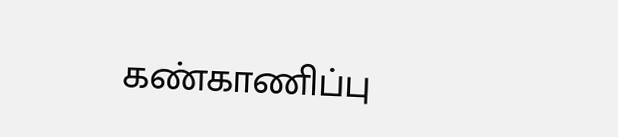கண்காணிப்பு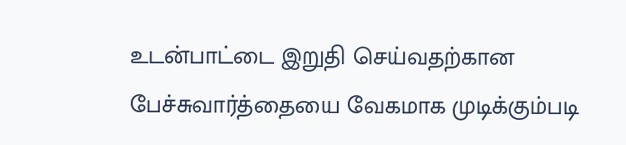உடன்பாட்டை இறுதி செய்வதற்கான பேச்சுவார்த்தையை வேகமாக முடிக்கும்படி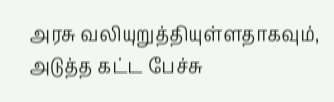அரசு வலியுறுத்தியுள்ளதாகவும், அடுத்த கட்ட பேச்சு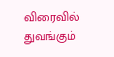விரைவில் துவங்கும்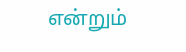என்றும்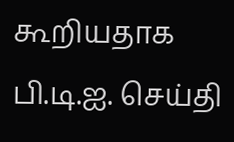கூறியதாக பி.டி.ஐ. செய்தி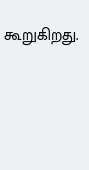கூறுகிறது.